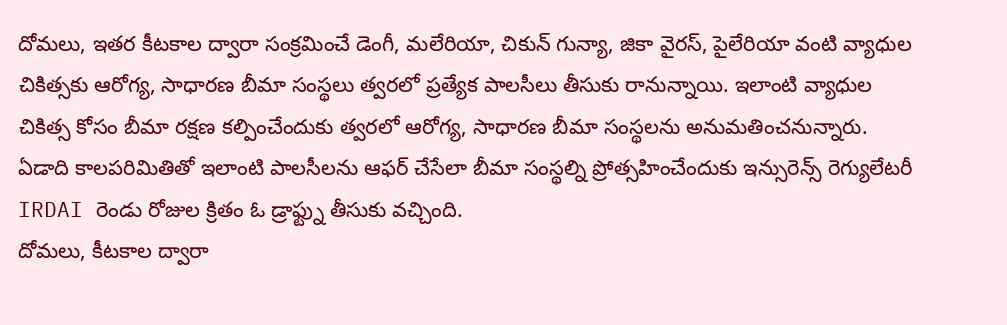దోమలు, ఇతర కీటకాల ద్వారా సంక్రమించే డెంగీ, మలేరియా, చికున్ గున్యా, జికా వైరస్, పైలేరియా వంటి వ్యాధుల చికిత్సకు ఆరోగ్య, సాధారణ బీమా సంస్థలు త్వరలో ప్రత్యేక పాలసీలు తీసుకు రానున్నాయి. ఇలాంటి వ్యాధుల చికిత్స కోసం బీమా రక్షణ కల్పించేందుకు త్వరలో ఆరోగ్య, సాధారణ బీమా సంస్థలను అనుమతించనున్నారు. ఏడాది కాలపరిమితితో ఇలాంటి పాలసీలను ఆఫర్ చేసేలా బీమా సంస్థల్ని ప్రోత్సహించేందుకు ఇన్సురెన్స్ రెగ్యులేటరీ IRDAI రెండు రోజుల క్రితం ఓ డ్రాఫ్ట్ను తీసుకు వచ్చింది.
దోమలు, కీటకాల ద్వారా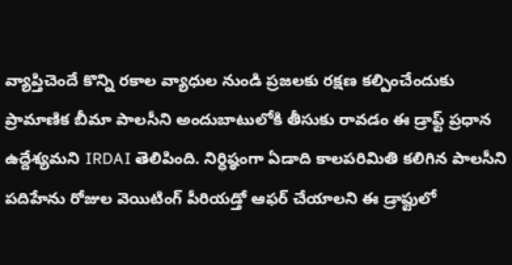వ్యాప్తిచెందే కొన్ని రకాల వ్యాధుల నుండి ప్రజలకు రక్షణ కల్పించేందుకు ప్రామాణిక బీమా పాలసీని అందుబాటులోకి తీసుకు రావడం ఈ డ్రాఫ్ట్ ప్రధాన ఉద్దేశ్యమని IRDAI తెలిపింది. నిర్ధిష్ఠంగా ఏడాది కాలపరిమితి కలిగిన పాలసీని పదిహేను రోజుల వెయిటింగ్ పీరియడ్తో ఆఫర్ చేయాలని ఈ డ్రాఫ్టులో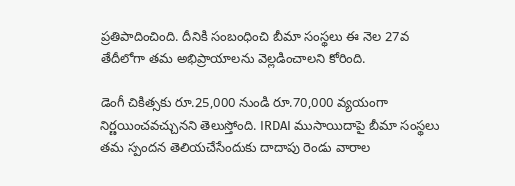ప్రతిపాదించింది. దీనికి సంబంధించి బీమా సంస్థలు ఈ నెల 27వ తేదీలోగా తమ అభిప్రాయాలను వెల్లడించాలని కోరింది.

డెంగీ చికిత్సకు రూ.25,000 నుండి రూ.70,000 వ్యయంగా నిర్ణయించవచ్చునని తెలుస్తోంది. IRDAI ముసాయిదాపై బీమా సంస్థలు తమ స్పందన తెలియచేసేందుకు దాదాపు రెండు వారాల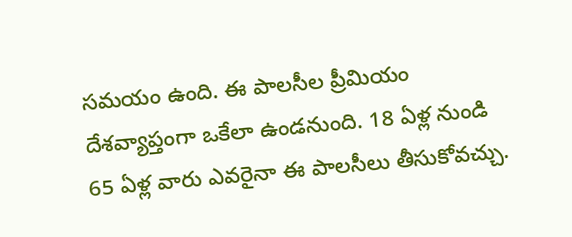సమయం ఉంది. ఈ పాలసీల ప్రీమియం దేశవ్యాప్తంగా ఒకేలా ఉండనుంది. 18 ఏళ్ల నుండి 65 ఏళ్ల వారు ఎవరైనా ఈ పాలసీలు తీసుకోవచ్చు.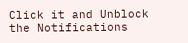Click it and Unblock the Notifications